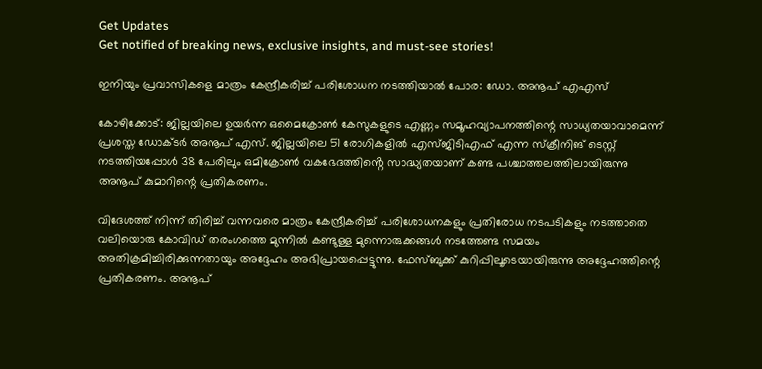Get Updates
Get notified of breaking news, exclusive insights, and must-see stories!

ഇനിയും പ്രവാസികളെ മാത്രം കേന്ദ്രീകരിച്ച് പരിശോധന നടത്തിയാല്‍ പോര: ഡോ. അനൂപ് എഎസ്

കോഴിക്കോട്: ജില്ലയിലെ ഉയർന്ന ഒമൈക്രോണ്‍ കേസുകളുടെ എണ്ണം സമൂഹവ്യാപനത്തിന്റെ സാധ്യതയാവാമെന്ന് പ്രശസ്ത ഡോക്ടർ അനൂപ് എസ്. ജില്ലയിലെ 51 രോഗികളിൽ എസ്ജിടിഎഫ് എന്ന സ്ക്രീനിങ് ടെസ്റ്റ് നടത്തിയപ്പോൾ 38 പേരിലും ഒമിക്രോൺ വകഭേദത്തിൻ്റെ സാദ്ധ്യതയാണ് കണ്ട പശ്ചാത്തലത്തിലായിരുന്നു അനൂപ് കുമാറിന്റെ പ്രതികരണം.

വിദേശത്ത് നിന്ന് തിരിച്ച് വന്നവരെ മാത്രം കേന്ദ്രീകരിച്ച് പരിശോധനകളും പ്രതിരോധ നടപടികളും നടത്താതെ വലിയൊരു കോവിഡ് തരംഗത്തെ മുന്നിൽ കണ്ടുള്ള മുന്നൊരുക്കങ്ങൾ നടത്തേണ്ട സമയം അതിക്രമിച്ചിരിക്കുന്നതായും അദ്ദേഹം അഭിപ്രായപ്പെട്ടുന്നു. ഫേസ്ബുക്ക് കുറിപ്പിലൂടെയായിരുന്നു അദ്ദേഹത്തിന്റെ പ്രതികരണം. അനൂപ്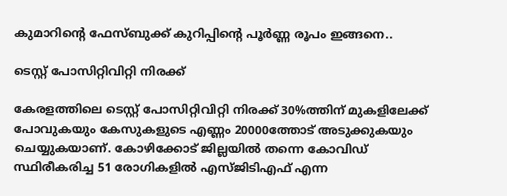കുമാറിന്റെ ഫേസ്ബുക്ക് കുറിപ്പിന്റെ പൂർണ്ണ രൂപം ഇങ്ങനെ..

ടെസ്റ്റ് പോസിറ്റിവിറ്റി നിരക്ക്

കേരളത്തിലെ ടെസ്റ്റ് പോസിറ്റിവിറ്റി നിരക്ക് 30%ത്തിന് മുകളിലേക്ക് പോവുകയും കേസുകളുടെ എണ്ണം 20000ത്തോട് അടുക്കുകയും ചെയ്യുകയാണ്. കോഴിക്കോട് ജില്ലയിൽ തന്നെ കോവിഡ് സ്ഥിരീകരിച്ച 51 രോഗികളിൽ എസ്ജിടിഎഫ് എന്ന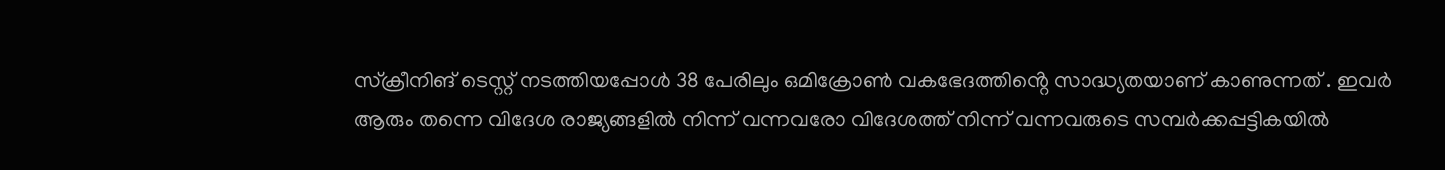സ്ക്രീനിങ് ടെസ്റ്റ് നടത്തിയപ്പോൾ 38 പേരിലും ഒമിക്രോൺ വകഭേദത്തിൻ്റെ സാദ്ധ്യതയാണ് കാണുന്നത് . ഇവർ ആരും തന്നെ വിദേശ രാജ്യങ്ങളിൽ നിന്ന് വന്നവരോ വിദേശത്ത് നിന്ന് വന്നവരുടെ സമ്പർക്കപ്പട്ടികയിൽ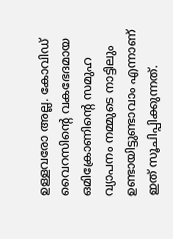ഉള്ളവരോ അല്ല. കോവിഡ് വൈറസിൻ്റെ വകഭേദമായ ഒമിക്രോണിൻ്റെ സമുഹ വ്യാപനം നമ്മുടെ നാട്ടിലും ഉണ്ടായിട്ടുണ്ടാവാം എന്നാണ് ഇത് സൂചിപ്പിക്കുന്നത്.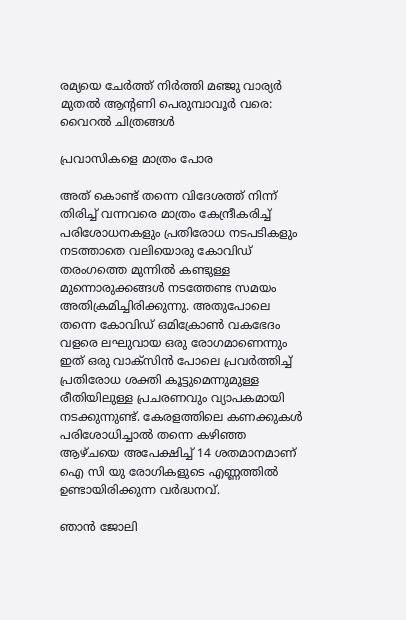രമ്യയെ ചേർത്ത് നിർത്തി മഞ്ജു വാര്യർ മുതല്‍ ആന്റണി പെരുമ്പാവൂർ വരെ: വൈറല്‍ ചിത്രങ്ങള്‍

പ്രവാസികളെ മാത്രം പോര

അത് കൊണ്ട് തന്നെ വിദേശത്ത് നിന്ന് തിരിച്ച് വന്നവരെ മാത്രം കേന്ദ്രീകരിച്ച് പരിശോധനകളും പ്രതിരോധ നടപടികളും നടത്താതെ വലിയൊരു കോവിഡ് തരംഗത്തെ മുന്നിൽ കണ്ടുള്ള മുന്നൊരുക്കങ്ങൾ നടത്തേണ്ട സമയം അതിക്രമിച്ചിരിക്കുന്നു. അതുപോലെ തന്നെ കോവിഡ് ഒമിക്രോൺ വകഭേദം വളരെ ലഘുവായ ഒരു രോഗമാണെന്നും ഇത് ഒരു വാക്സിൻ പോലെ പ്രവർത്തിച്ച് പ്രതിരോധ ശക്തി കൂട്ടുമെന്നുമുള്ള രീതിയിലുള്ള പ്രചരണവും വ്യാപകമായി നടക്കുന്നുണ്ട്. കേരളത്തിലെ കണക്കുകൾ പരിശോധിച്ചാൽ തന്നെ കഴിഞ്ഞ ആഴ്ചയെ അപേക്ഷിച്ച് 14 ശതമാനമാണ് ഐ സി യു രോഗികളുടെ എണ്ണത്തിൽ ഉണ്ടായിരിക്കുന്ന വർദ്ധനവ്.

ഞാൻ ജോലി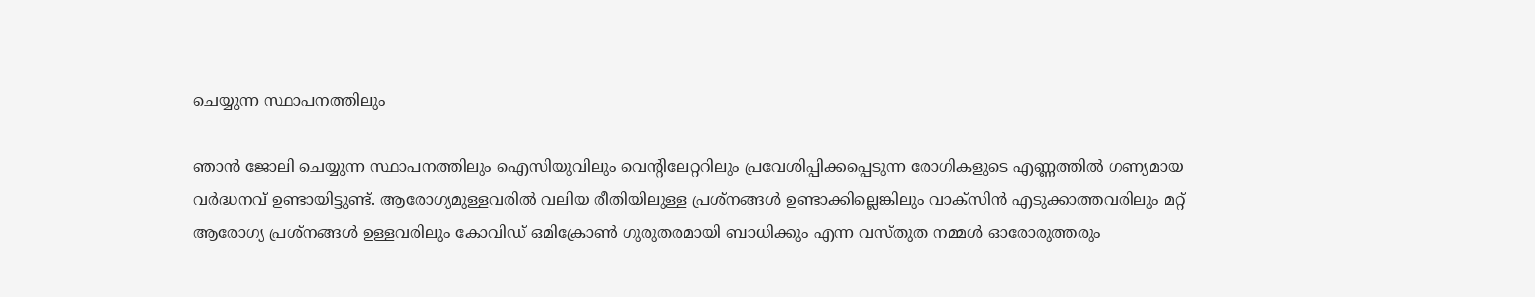ചെയ്യുന്ന സ്ഥാപനത്തിലും

ഞാൻ ജോലി ചെയ്യുന്ന സ്ഥാപനത്തിലും ഐസിയുവിലും വെൻ്റിലേറ്ററിലും പ്രവേശിപ്പിക്കപ്പെടുന്ന രോഗികളുടെ എണ്ണത്തിൽ ഗണ്യമായ വർദ്ധനവ് ഉണ്ടായിട്ടുണ്ട്. ആരോഗ്യമുള്ളവരിൽ വലിയ രീതിയിലുള്ള പ്രശ്നങ്ങൾ ഉണ്ടാക്കില്ലെങ്കിലും വാക്സിൻ എടുക്കാത്തവരിലും മറ്റ് ആരോഗ്യ പ്രശ്നങ്ങൾ ഉള്ളവരിലും കോവിഡ് ഒമിക്രോൺ ഗുരുതരമായി ബാധിക്കും എന്ന വസ്തുത നമ്മൾ ഓരോരുത്തരും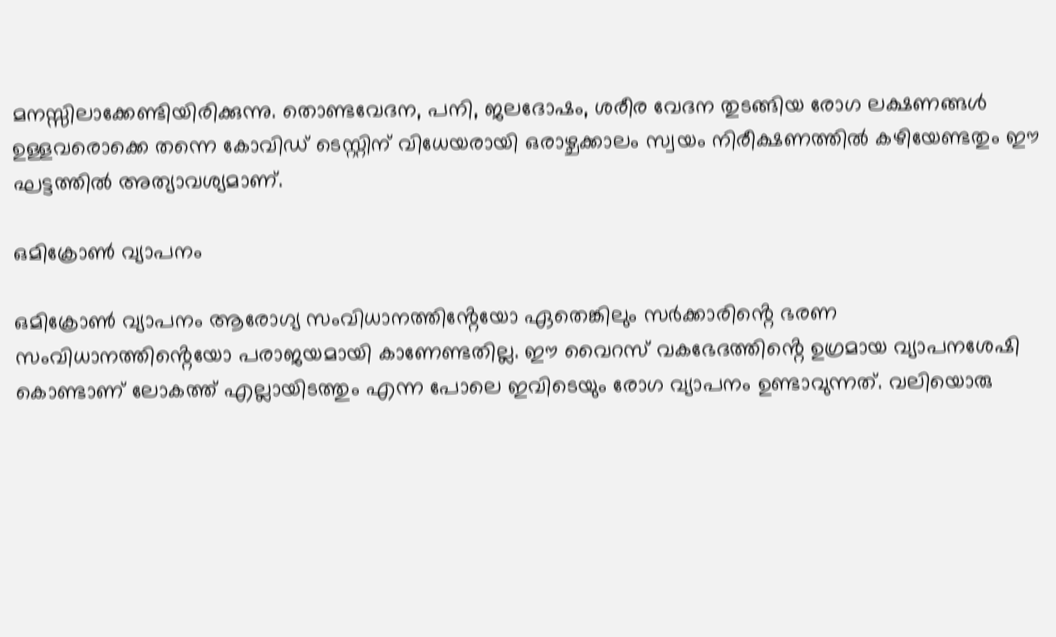മനസ്സിലാക്കേണ്ടിയിരിക്കുന്നു. തൊണ്ടവേദന, പനി, ജലദോഷം, ശരീര വേദന തുടങ്ങിയ രോഗ ലക്ഷണങ്ങൾ ഉള്ളവരൊക്കെ തന്നെ കോവിഡ് ടെസ്റ്റിന് വിധേയരായി ഒരാഴ്ചക്കാലം സ്വയം നിരീക്ഷണത്തിൽ കഴിയേണ്ടതും ഈ ഘട്ടത്തിൽ അത്യാവശ്യമാണ്.

ഒമിക്രോൺ വ്യാപനം

ഒമിക്രോൺ വ്യാപനം ആരോഗ്യ സംവിധാനത്തിൻ്റേയോ ഏതെങ്കിലും സർക്കാരിൻ്റെ ഭരണ സംവിധാനത്തിൻ്റെയോ പരാജയമായി കാണേണ്ടതില്ല. ഈ വൈറസ് വകഭേദത്തിൻ്റെ ഉഗ്രമായ വ്യാപനശേഷി കൊണ്ടാണ് ലോകത്ത് എല്ലായിടത്തും എന്ന പോലെ ഇവിടെയും രോഗ വ്യാപനം ഉണ്ടാവുന്നത്. വലിയൊരു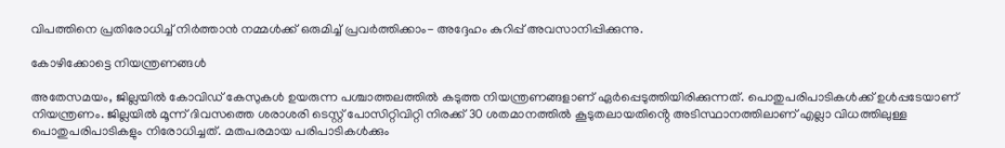വിപത്തിനെ പ്രതിരോധിച്ച് നിർത്താൻ നമ്മൾക്ക് ഒരുമിച്ച് പ്രവർത്തിക്കാം- അദ്ദേഹം കുറിപ്പ് അവസാനിപ്പിക്കുന്നു.

കോഴിക്കോട്ടെ നിയന്ത്രണങ്ങള്‍

അതേസമയം, ജില്ലയില്‍ കോവിഡ് കേസുകള്‍ ഉയരുന്ന പശ്ചാത്തലത്തില്‍ കടുത്ത നിയന്ത്രണങ്ങളാണ് ഏർപ്പെടുത്തിയിരിക്കുന്നത്. പൊതുപരിപാടികള്‍ക്ക് ഉള്‍പ്പടേയാണ് നിയന്ത്രണം. ജില്ലയിൽ മൂന്ന് ദിവസത്തെ ശരാശരി ടെസ്റ്റ് പോസിറ്റിവിറ്റി നിരക്ക് 30 ശതമാനത്തിൽ കൂടുതലായതിൻ്റെ അടിസ്ഥാനത്തിലാണ് എല്ലാ വിധത്തിലുള്ള പൊതുപരിപാടികളും നിരോധിച്ചത്. മതപരമായ പരിപാടികൾക്കും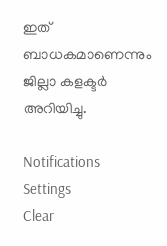ഇത് ബാധകമാണെന്നും ജില്ലാ കളക്ടർ അറിയിച്ചു.

Notifications
Settings
Clear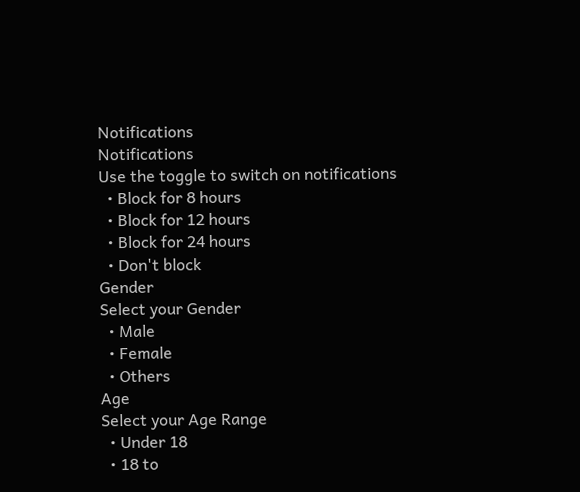Notifications
Notifications
Use the toggle to switch on notifications
  • Block for 8 hours
  • Block for 12 hours
  • Block for 24 hours
  • Don't block
Gender
Select your Gender
  • Male
  • Female
  • Others
Age
Select your Age Range
  • Under 18
  • 18 to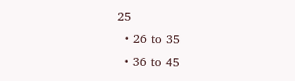25
  • 26 to 35
  • 36 to 45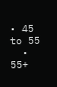• 45 to 55
  • 55+